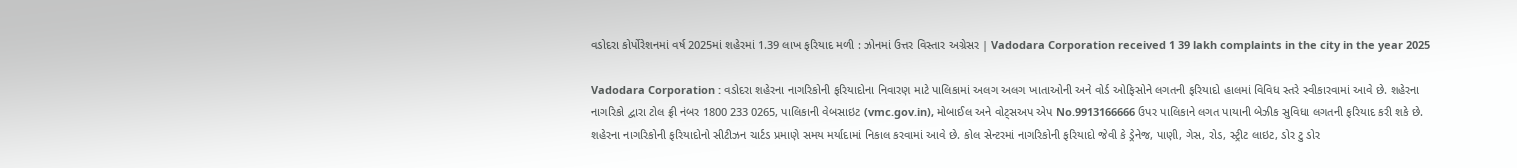વડોદરા કોર્પોરેશનમાં વર્ષ 2025માં શહેરમાં 1.39 લાખ ફરિયાદ મળી : ઝોનમાં ઉત્તર વિસ્તાર અગ્રેસર | Vadodara Corporation received 1 39 lakh complaints in the city in the year 2025

Vadodara Corporation : વડોદરા શહેરના નાગરિકોની ફરિયાદોના નિવારણ માટે પાલિકામાં અલગ અલગ ખાતાઓની અને વોર્ડ ઓફિસોને લગતની ફરિયાદો હાલમાં વિવિધ સ્તરે સ્વીકારવામાં આવે છે. શહેરના નાગરિકો દ્વારા ટોલ ફ્રી નંબર 1800 233 0265, પાલિકાની વેબસાઇટ (vmc.gov.in), મોબાઈલ અને વોટ્સઅપ એપ No.9913166666 ઉપર પાલિકાને લગત પાયાની બેઝીક સુવિધા લગતની ફરિયાદ કરી શકે છે.
શહેરના નાગરિકોની ફરિયાદોનો સીટીઝન ચાર્ટડ પ્રમાણે સમય મર્યાદામાં નિકાલ કરવામાં આવે છે. કોલ સેન્ટરમાં નાગરિકોની ફરિયાદો જેવી કે ડ્રેનેજ, પાણી, ગેસ, રોડ, સ્ટ્રીટ લાઇટ, ડોર ટુ ડોર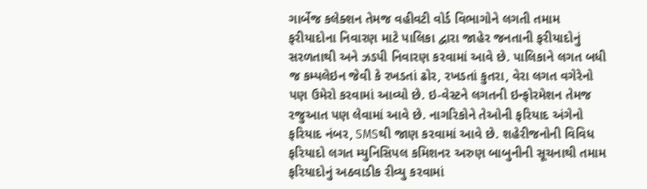ગાર્બેજ કલેક્શન તેમજ વહીવટી વોર્ડ વિભાગોને લગતી તમામ ફરીયાદોના નિવારણ માટે પાલિકા દ્વારા જાહેર જનતાની ફરીયાદોનું સરળતાથી અને ઝડપી નિવારણ કરવામાં આવે છે. પાલિકાને લગત બધી જ કમ્પલેઇન જેવી કે રખડતાં ઢોર, રખડતાં કુતરા, વેરા લગત વગેરેનો પણ ઉમેરો કરવામાં આવ્યો છે. ઇ-વેસ્ટને લગતની ઇન્ફોરમેશન તેમજ રજુઆત પણ લેવામાં આવે છે. નાગરિકોને તેઓની ફરિયાદ અંગેનો ફરિયાદ નંબર, SMSથી જાણ કરવામાં આવે છે. શહેરીજનોની વિવિધ ફરિયાદો લગત મ્યુનિસિપલ કમિશનર અરુણ બાબુનીની સૂચનાથી તમામ ફરિયાદોનું અઠવાડીક રીવ્યુ કરવામાં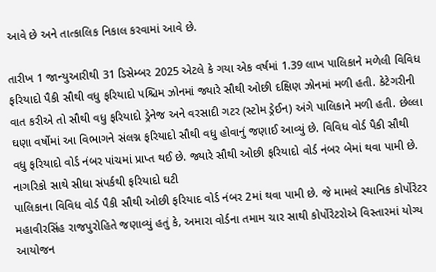આવે છે અને તાત્કાલિક નિકાલ કરવામાં આવે છે.

તારીખ 1 જાન્યુઆરીથી 31 ડિસેમ્બર 2025 એટલે કે ગયા એક વર્ષમાં 1.39 લાખ પાલિકાને મળેલી વિવિધ ફરિયાદો પૈકી સૌથી વધુ ફરિયાદો પશ્ચિમ ઝોનમાં જ્યારે સૌથી ઓછી દક્ષિણ ઝોનમાં મળી હતી. કેટેગરીની વાત કરીએ તો સૌથી વધુ ફરિયાદો ડ્રેનેજ અને વરસાદી ગટર (સ્ટોમ ડ્રેઈન) અંગે પાલિકાને મળી હતી. છેલ્લા ઘણા વર્ષોમાં આ વિભાગને સંલગ્ન ફરિયાદો સૌથી વધુ હોવાનું જણાઈ આવ્યું છે. વિવિધ વોર્ડ પૈકી સૌથી વધુ ફરિયાદો વોર્ડ નંબર પાંચમાં પ્રાપ્ત થઈ છે. જ્યારે સૌથી ઓછી ફરિયાદો વોર્ડ નંબર બેમાં થવા પામી છે.
નાગરિકો સાથે સીધા સંપર્કથી ફરિયાદો ઘટી
પાલિકાના વિવિધ વોર્ડ પૈકી સૌથી ઓછી ફરિયાદ વોર્ડ નંબર 2માં થવા પામી છે. જે મામલે સ્થાનિક કોર્પોરેટર મહાવીરસિંહ રાજપુરોહિતે જણાવ્યું હતું કે, અમારા વોર્ડના તમામ ચાર સાથી કોર્પોરેટરોએ વિસ્તારમાં યોગ્ય આયોજન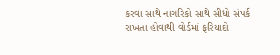કરવા સાથે નાગરિકો સાથે સીધો સંપર્ક રાખતા હોવાથી વોર્ડમાં ફરિયાદો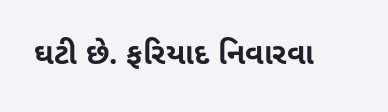ઘટી છે. ફરિયાદ નિવારવા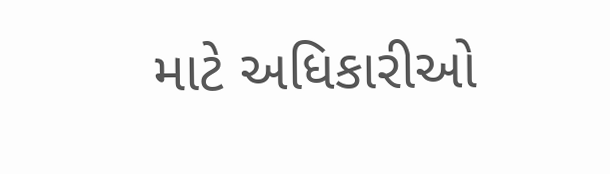માટે અધિકારીઓ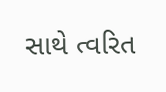સાથે ત્વરિત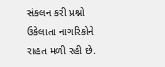સંકલન કરી પ્રશ્નો ઉકેલાતા નાગરિકોને રાહત મળી રહી છે.